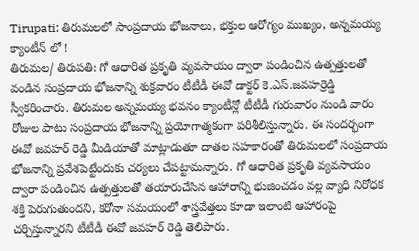Tirupati: తిరుమలలో సాంప్రదాయ భోజనాలు, భక్తుల ఆరోగ్యం ముఖ్యం, అన్నమయ్య క్యాంటీన్ లో !
తిరుమల/ తిరుపతి: గో ఆధారిత ప్రకృతి వ్యవసాయం ద్వారా పండించిన ఉత్పత్తులతో వండిన సంప్రదాయ భోజనాన్ని శుక్రవారం టీటీడీ ఈవో డాక్టర్ కె.ఎస్.జవహర్రెడ్డి స్వీకరించారు. తిరుమల అన్నమయ్య భవనం క్యాంటీన్లో టీటీడీ గురువారం నుండి వారం రోజుల పాటు సంప్రదాయ భోజనాన్ని ప్రయోగాత్మకంగా పరిశీలిస్తున్నారు. ఈ సందర్భంగా ఈవో జవహర్ రెడ్డి మీడియాతో మాట్లాడుతూ దాతల సహకారంతో తిరుమలలో సంప్రదాయ భోజనాన్ని ప్రవేశపెట్టేందుకు చర్యలు చేపట్టామన్నారు. గో ఆధారిత ప్రకృతి వ్యవసాయం ద్వారా పండించిన ఉత్పత్తులతో తయారుచేసిన ఆహారాన్ని భుజించడం వల్ల వ్యాధి నిరోధక శక్తి పెరుగుతుందని, కరోనా సమయంలో శాస్త్రవేత్తలు కూడా ఇలాంటి ఆహారంపై చర్చిస్తున్నారని టీటీడీ ఈవో జవహర్ రెడ్డి తెలిపారు.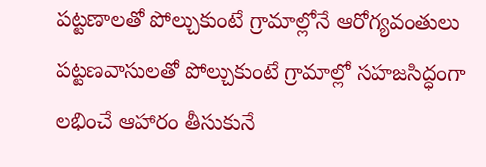పట్టణాలతో పోల్చుకుంటే గ్రామాల్లోనే ఆరోగ్యవంతులు
పట్టణవాసులతో పోల్చుకుంటే గ్రామాల్లో సహజసిద్ధంగా లభించే ఆహారం తీసుకునే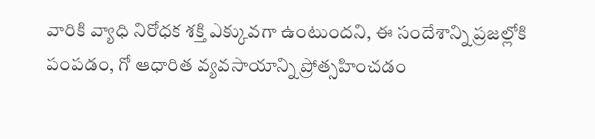వారికి వ్యాధి నిరోధక శక్తి ఎక్కువగా ఉంటుందని, ఈ సందేశాన్ని ప్రజల్లోకి పంపడం, గో ఆధారిత వ్యవసాయాన్ని ప్రోత్సహించడం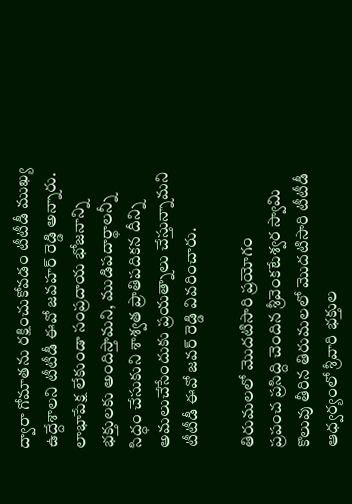ద్వారా గోమాతను రక్షించుకోవడం టీటీడీ ముఖ్య ఉద్దేశాలని టీటీడీ ఈవో జవహర్ రెడ్డి అన్నారు. లాభాపేక్ష లేకుండా సంప్రదాయ భోజనాన్ని భక్తులకు అందిస్తామని, ముడిపదార్థాలన్నీ సిద్ధం చేసుకుని శాశ్వత ప్రాతిపదికన దీన్ని అమలుచేసేందుకు ప్రయత్నాలు చేస్తున్నామని టీటీడీ ఈవో జవర్ రెడ్డి వివరించారు.

తిరుమలలో మొదటిసారి ప్రయోగం
ప్రపంచ ప్రసిద్ది చెందిన శ్రీవెంకటేశ్వర స్వామి కొలువు తీరిన తిరుమలలో మొదటిసారి టీటీడీ ఆధ్వర్యంలో శ్రీవారి భక్తుల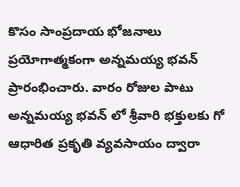కొసం సాంప్రదాయ భోజనాలు ప్రయోగాత్మకంగా అన్నమయ్య భవన్ ప్రారంభించారు. వారం రోజుల పాటు అన్నమయ్య భవన్ లో శ్రీవారి భక్తులకు గో ఆధారిత ప్రకృతి వ్యవసాయం ద్వారా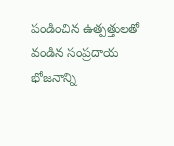పండించిన ఉత్పత్తులతో వండిన సంప్రదాయ భోజనాన్ని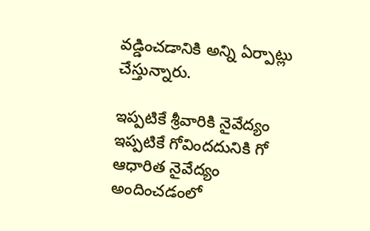వడ్డించడానికి అన్ని ఏర్పాట్లు చేస్తున్నారు.

ఇప్పటికే శ్రీవారికి నైవేద్యం
ఇప్పటికే గోవిందదునికి గో ఆధారిత నైవేద్యం అందించడంలో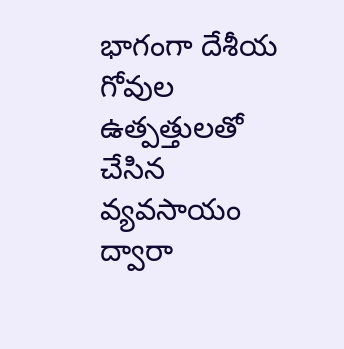భాగంగా దేశీయ గోవుల ఉత్పత్తులతో చేసిన వ్యవసాయం ద్వారా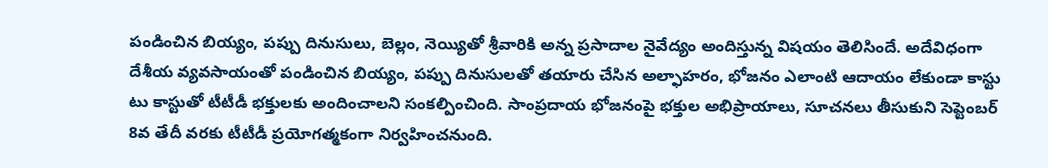పండించిన బియ్యం, పప్పు దినుసులు, బెల్లం, నెయ్యితో శ్రీవారికి అన్న ప్రసాదాల నైవేద్యం అందిస్తున్న విషయం తెలిసిందే. అదేవిధంగా దేశీయ వ్యవసాయంతో పండించిన బియ్యం, పప్పు దినుసులతో తయారు చేసిన అల్ఫాహరం, భోజనం ఎలాంటి ఆదాయం లేకుండా కాస్టు టు కాస్టుతో టీటీడీ భక్తులకు అందించాలని సంకల్పించింది. సాంప్రదాయ భోజనంపై భక్తుల అభిప్రాయాలు, సూచనలు తీసుకుని సెప్టెంబర్ 8వ తేదీ వరకు టీటీడీ ప్రయోగత్మకంగా నిర్వహించనుంది.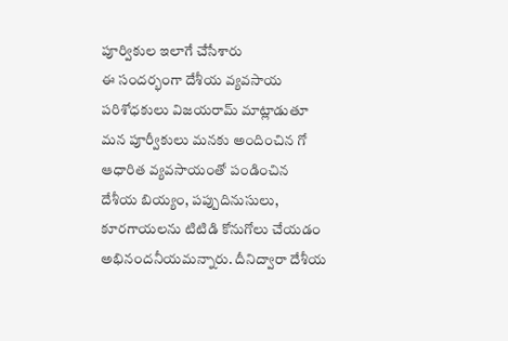పూర్వికుల ఇలాగే చేసేశారు
ఈ సందర్భంగా దేశీయ వ్యవసాయ పరిశోధకులు విజయరామ్ మాట్లాడుతూ మన పూర్వీకులు మనకు అందించిన గో ఆధారిత వ్యవసాయంతో పండించిన దేశీయ బియ్యం, పప్పుదినుసులు, కూరగాయలను టిటిడి కోనుగోలు చేయడం అభినందనీయమన్నారు. దీనిద్వారా దేశీయ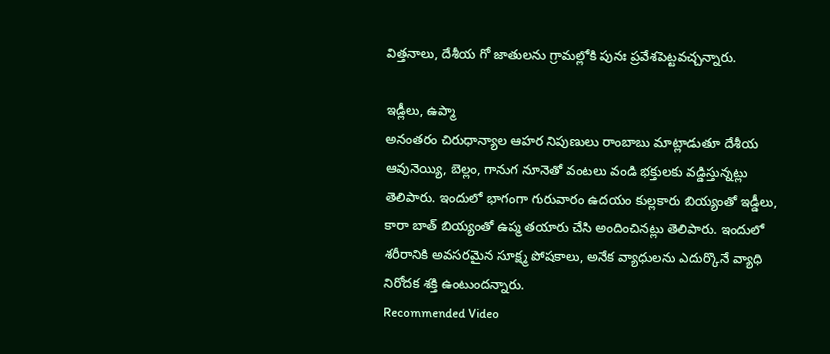విత్తనాలు, దేశీయ గో జాతులను గ్రామల్లోకి పునః ప్రవేశపెట్టవచ్చన్నారు.

ఇడ్లీలు, ఉప్మా
అనంతరం చిరుధాన్యాల ఆహర నిపుణులు రాంబాబు మాట్లాడుతూ దేశీయ ఆవునెయ్యి, బెల్లం, గానుగ నూనెతో వంటలు వండి భక్తులకు వడ్డిస్తున్నట్లు తెలిపారు. ఇందులో భాగంగా గురువారం ఉదయం కుల్లకారు బియ్యంతో ఇడ్డీలు, కారా బాత్ బియ్యంతో ఉప్మ తయారు చేసి అందించినట్లు తెలిపారు. ఇందులో శరీరానికి అవసరమైన సూక్ష్మ పోషకాలు, అనేక వ్యాధులను ఎదుర్కొనే వ్యాధి నిరోదక శక్తి ఉంటుందన్నారు.
Recommended Video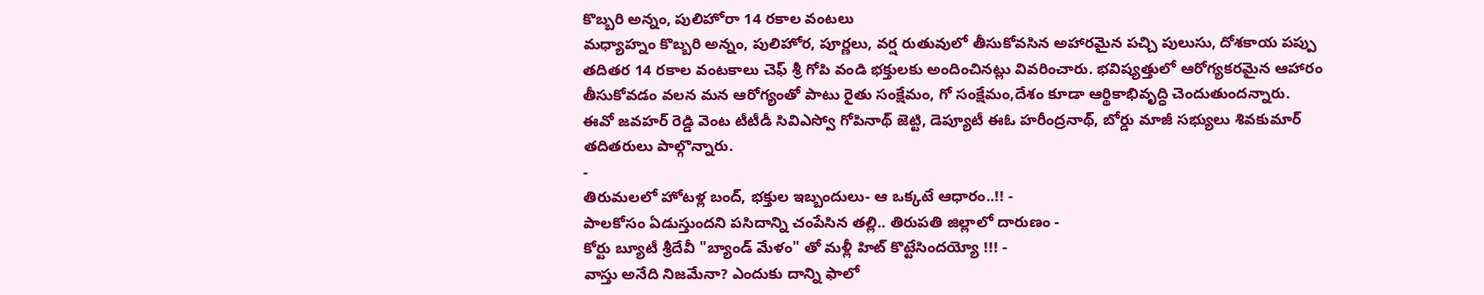కొబ్బరి అన్నం, పులిహోరా 14 రకాల వంటలు
మధ్యాహ్నం కొబ్బరి అన్నం, పులిహోర, పూర్ణలు, వర్ష రుతువులో తీసుకోవసిన అహారమైన పచ్చి పులుసు, దోశకాయ పప్పు తదితర 14 రకాల వంటకాలు చెఫ్ శ్రీ గోపి వండి భక్తులకు అందించినట్లు వివరించారు. భవిష్యత్తులో ఆరోగ్యకరమైన ఆహారం తీసుకోవడం వలన మన ఆరోగ్యంతో పాటు రైతు సంక్షేమం, గో సంక్షేమం,దేశం కూడా ఆర్థికాభివృద్ధి చెందుతుందన్నారు.
ఈవో జవహర్ రెడ్డి వెంట టీటీడీ సివిఎస్వో గోపినాథ్ జెట్టి, డెప్యూటీ ఈఓ హరీంద్రనాథ్, బోర్డు మాజీ సభ్యులు శివకుమార్ తదితరులు పాల్గొన్నారు.
-
తిరుమలలో హోటళ్ల బంద్, భక్తుల ఇబ్బందులు- ఆ ఒక్కటే ఆధారం..!! -
పాలకోసం ఏడుస్తుందని పసిదాన్ని చంపేసిన తల్లి.. తిరుపతి జిల్లాలో దారుణం -
కోర్టు బ్యూటీ శ్రీదేవీ "బ్యాండ్ మేళం" తో మళ్లీ హిట్ కొట్టేసిందయ్యో !!! -
వాస్తు అనేది నిజమేనా? ఎందుకు దాన్ని ఫాలో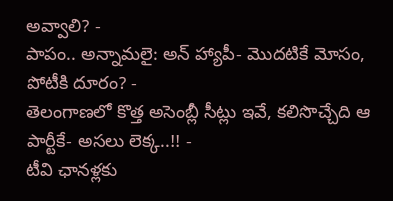అవ్వాలి? -
పాపం.. అన్నామలై: అన్ హ్యాపీ- మొదటికే మోసం, పోటీకి దూరం? -
తెలంగాణలో కొత్త అసెంబ్లీ సీట్లు ఇవే, కలిసొచ్చేది ఆ పార్టీకే- అసలు లెక్క..!! -
టీవి ఛానళ్లకు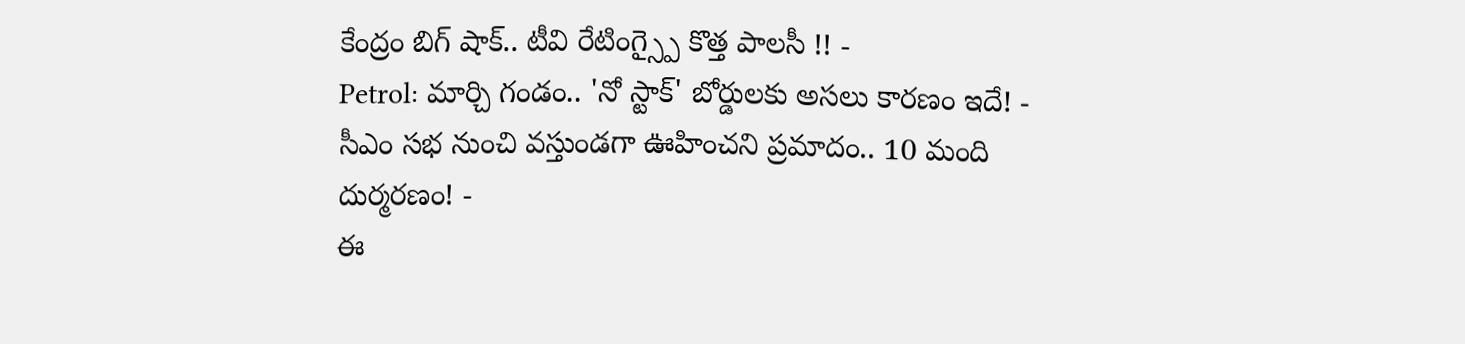కేంద్రం బిగ్ షాక్.. టీవి రేటింగ్స్పై కొత్త పాలసీ !! -
Petrol: మార్చి గండం.. 'నో స్టాక్' బోర్డులకు అసలు కారణం ఇదే! -
సీఎం సభ నుంచి వస్తుండగా ఊహించని ప్రమాదం.. 10 మంది దుర్మరణం! -
ఈ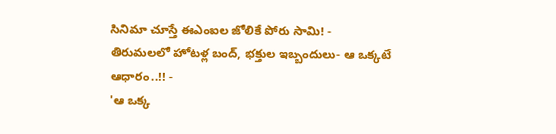సినిమా చూస్తే ఈఎంఐల జోలికే పోరు సామి! -
తిరుమలలో హోటళ్ల బంద్, భక్తుల ఇబ్బందులు- ఆ ఒక్కటే ఆధారం..!! -
'ఆ ఒక్క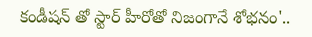కండీషన్ తో స్టార్ హీరోతో నిజంగానే శోభనం'..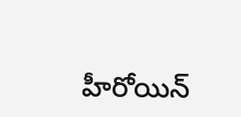హీరోయిన్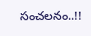సంచలనం..!!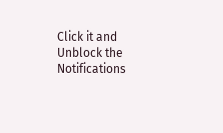Click it and Unblock the Notifications